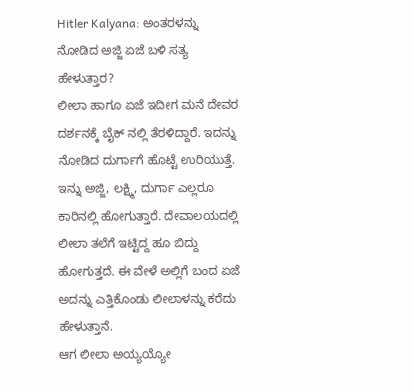Hitler Kalyana: ಅಂತರಳನ್ನು ನೋಡಿದ ಅಜ್ಜಿ ಏಜೆ ಬಳಿ ಸತ್ಯ ಹೇಳುತ್ತಾರ?
ಲೀಲಾ ಹಾಗೂ ಏಜೆ ಇದೀಗ ಮನೆ ದೇವರ ದರ್ಶನಕ್ಕೆ ಬೈಕ್ ನಲ್ಲಿ ತೆರಳಿದ್ದಾರೆ. ಇದನ್ನು ನೋಡಿದ ದುರ್ಗಾಗೆ ಹೊಟ್ಟೆ ಉರಿಯುತ್ತೆ. ಇನ್ನು ಅಜ್ಜಿ, ಲಕ್ಷ್ಮಿ, ದುರ್ಗಾ ಎಲ್ಲರೂ ಕಾರಿನಲ್ಲಿ ಹೋಗುತ್ತಾರೆ. ದೇವಾಲಯದಲ್ಲಿ ಲೀಲಾ ತಲೆಗೆ ಇಟ್ಟಿದ್ದ ಹೂ ಬಿದ್ದು ಹೋಗುತ್ತದೆ. ಈ ವೇಳೆ ಅಲ್ಲಿಗೆ ಬಂದ ಏಜೆ ಅದನ್ನು ಎತ್ತಿಕೊಂಡು ಲೀಲಾಳನ್ನು ಕರೆದು ಹೇಳುತ್ತಾನೆ.
ಆಗ ಲೀಲಾ ಅಯ್ಯಯ್ಯೋ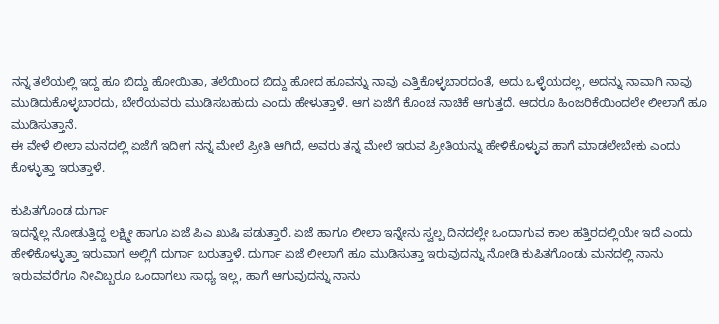ನನ್ನ ತಲೆಯಲ್ಲಿ ಇದ್ದ ಹೂ ಬಿದ್ದು ಹೋಯಿತಾ, ತಲೆಯಿಂದ ಬಿದ್ದು ಹೋದ ಹೂವನ್ನು ನಾವು ಎತ್ತಿಕೊಳ್ಳಬಾರದಂತೆ, ಅದು ಒಳ್ಳೆಯದಲ್ಲ, ಅದನ್ನು ನಾವಾಗಿ ನಾವು ಮುಡಿದುಕೊಳ್ಳಬಾರದು, ಬೇರೆಯವರು ಮುಡಿಸಬಹುದು ಎಂದು ಹೇಳುತ್ತಾಳೆ. ಆಗ ಏಜೆಗೆ ಕೊಂಚ ನಾಚಿಕೆ ಆಗುತ್ತದೆ. ಆದರೂ ಹಿಂಜರಿಕೆಯಿಂದಲೇ ಲೀಲಾಗೆ ಹೂ ಮುಡಿಸುತ್ತಾನೆ.
ಈ ವೇಳೆ ಲೀಲಾ ಮನದಲ್ಲಿ ಏಜೆಗೆ ಇದೀಗ ನನ್ನ ಮೇಲೆ ಪ್ರೀತಿ ಆಗಿದೆ, ಅವರು ತನ್ನ ಮೇಲೆ ಇರುವ ಪ್ರೀತಿಯನ್ನು ಹೇಳಿಕೊಳ್ಳುವ ಹಾಗೆ ಮಾಡಲೇಬೇಕು ಎಂದು ಕೊಳ್ಳುತ್ತಾ ಇರುತ್ತಾಳೆ.

ಕುಪಿತಗೊಂಡ ದುರ್ಗಾ
ಇದನ್ನೆಲ್ಲ ನೋಡುತ್ತಿದ್ದ ಲಕ್ಷ್ಮೀ ಹಾಗೂ ಏಜೆ ಪಿಎ ಖುಷಿ ಪಡುತ್ತಾರೆ. ಏಜೆ ಹಾಗೂ ಲೀಲಾ ಇನ್ನೇನು ಸ್ವಲ್ಪ ದಿನದಲ್ಲೇ ಒಂದಾಗುವ ಕಾಲ ಹತ್ತಿರದಲ್ಲಿಯೇ ಇದೆ ಎಂದು ಹೇಳಿಕೊಳ್ಳುತ್ತಾ ಇರುವಾಗ ಅಲ್ಲಿಗೆ ದುರ್ಗಾ ಬರುತ್ತಾಳೆ. ದುರ್ಗಾ ಏಜೆ ಲೀಲಾಗೆ ಹೂ ಮುಡಿಸುತ್ತಾ ಇರುವುದನ್ನು ನೋಡಿ ಕುಪಿತಗೊಂಡು ಮನದಲ್ಲಿ ನಾನು ಇರುವವರೆಗೂ ನೀವಿಬ್ಬರೂ ಒಂದಾಗಲು ಸಾಧ್ಯ ಇಲ್ಲ, ಹಾಗೆ ಆಗುವುದನ್ನು ನಾನು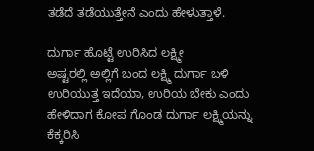ತಡೆದೆ ತಡೆಯುತ್ತೇನೆ ಎಂದು ಹೇಳುತ್ತಾಳೆ.

ದುರ್ಗಾ ಹೊಟ್ಟೆ ಉರಿಸಿದ ಲಕ್ಷ್ಮೀ
ಅಷ್ಟರಲ್ಲಿ ಅಲ್ಲಿಗೆ ಬಂದ ಲಕ್ಷ್ಮಿ ದುರ್ಗಾ ಬಳಿ ಉರಿಯುತ್ತ ಇದೆಯಾ, ಉರಿಯ ಬೇಕು ಎಂದು ಹೇಳಿದಾಗ ಕೋಪ ಗೊಂಡ ದುರ್ಗಾ ಲಕ್ಷ್ಮಿಯನ್ನು ಕೆಕ್ಕರಿಸಿ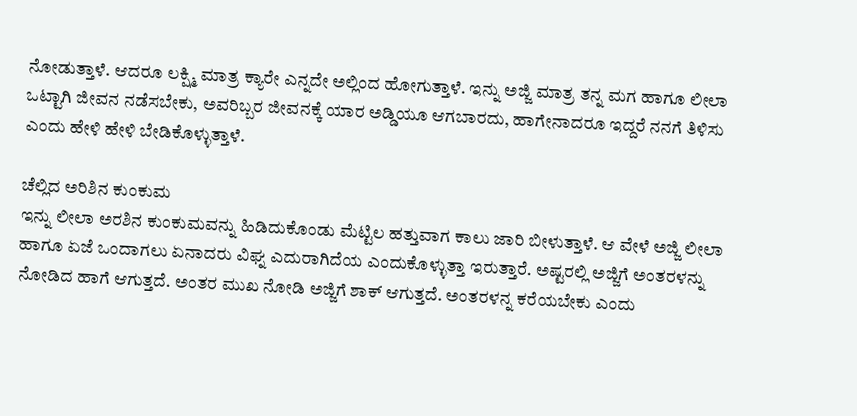ನೋಡುತ್ತಾಳೆ. ಆದರೂ ಲಕ್ಷ್ಮಿ ಮಾತ್ರ ಕ್ಯಾರೇ ಎನ್ನದೇ ಅಲ್ಲಿಂದ ಹೋಗುತ್ತಾಳೆ. ಇನ್ನು ಅಜ್ಜಿ ಮಾತ್ರ ತನ್ನ ಮಗ ಹಾಗೂ ಲೀಲಾ ಒಟ್ಟಾಗಿ ಜೀವನ ನಡೆಸಬೇಕು, ಅವರಿಬ್ಬರ ಜೀವನಕ್ಕೆ ಯಾರ ಅಡ್ಡಿಯೂ ಆಗಬಾರದು, ಹಾಗೇನಾದರೂ ಇದ್ದರೆ ನನಗೆ ತಿಳಿಸು ಎಂದು ಹೇಳಿ ಹೇಳಿ ಬೇಡಿಕೊಳ್ಳುತ್ತಾಳೆ.

ಚೆಲ್ಲಿದ ಅರಿಶಿನ ಕುಂಕುಮ
ಇನ್ನು ಲೀಲಾ ಅರಶಿನ ಕುಂಕುಮವನ್ನು ಹಿಡಿದುಕೊಂಡು ಮೆಟ್ಟಿಲ ಹತ್ತುವಾಗ ಕಾಲು ಜಾರಿ ಬೀಳುತ್ತಾಳೆ. ಆ ವೇಳೆ ಅಜ್ಜಿ ಲೀಲಾ ಹಾಗೂ ಏಜೆ ಒಂದಾಗಲು ಏನಾದರು ವಿಘ್ನ ಎದುರಾಗಿದೆಯ ಎಂದುಕೊಳ್ಳುತ್ತಾ ಇರುತ್ತಾರೆ. ಅಷ್ಟರಲ್ಲಿ ಅಜ್ಜಿಗೆ ಅಂತರಳನ್ನು ನೋಡಿದ ಹಾಗೆ ಆಗುತ್ತದೆ. ಅಂತರ ಮುಖ ನೋಡಿ ಅಜ್ಜಿಗೆ ಶಾಕ್ ಆಗುತ್ತದೆ. ಅಂತರಳನ್ನ ಕರೆಯಬೇಕು ಎಂದು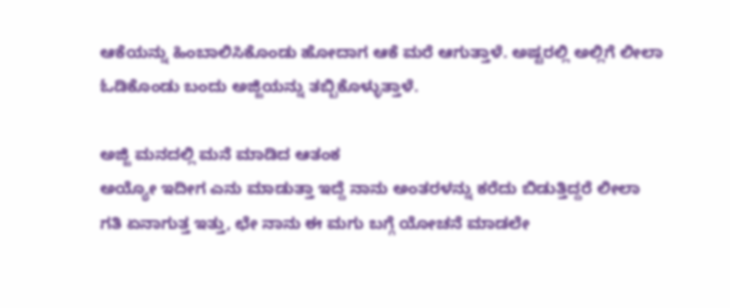ಆಕೆಯನ್ನು ಹಿಂಬಾಲಿಸಿಕೊಂಡು ಹೋದಾಗ ಆಕೆ ಮರೆ ಆಗುತ್ತಾಳೆ. ಅಷ್ಟರಲ್ಲಿ ಅಲ್ಲಿಗೆ ಲೀಲಾ ಓಡಿಕೊಂಡು ಬಂದು ಅಜ್ಜಿಯನ್ನು ತಬ್ಬಿಕೊಳ್ಳುತ್ತಾಳೆ.

ಅಜ್ಜಿ ಮನದಲ್ಲಿ ಮನೆ ಮಾಡಿದ ಆತಂಕ
ಅಯ್ಯೋ ಇದೀಗ ಎನು ಮಾಡುತ್ತಾ ಇದ್ದೆ ನಾನು ಅಂತರಳನ್ನು ಕರೆದು ಬಿಡುತ್ತಿದ್ದರೆ ಲೀಲಾ ಗತಿ ಏನಾಗುತ್ತ ಇತ್ತು, ಛೇ ನಾನು ಈ ಮಗು ಬಗ್ಗೆ ಯೋಚನೆ ಮಾಡಲೇ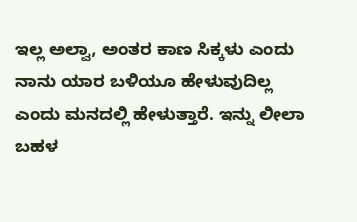ಇಲ್ಲ ಅಲ್ವಾ, ಅಂತರ ಕಾಣ ಸಿಕ್ಕಳು ಎಂದು ನಾನು ಯಾರ ಬಳಿಯೂ ಹೇಳುವುದಿಲ್ಲ ಎಂದು ಮನದಲ್ಲಿ ಹೇಳುತ್ತಾರೆ. ಇನ್ನು ಲೀಲಾ ಬಹಳ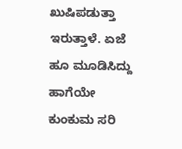ಖುಷಿಪಡುತ್ತಾ ಇರುತ್ತಾಳೆ. ಏಜೆ ಹೂ ಮೂಡಿಸಿದ್ದು ಹಾಗೆಯೇ ಕುಂಕುಮ ಸರಿ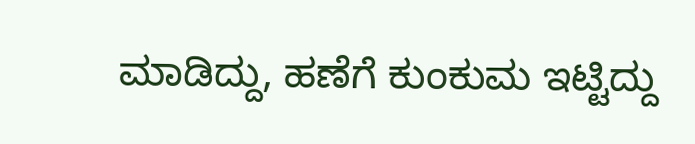ಮಾಡಿದ್ದು, ಹಣೆಗೆ ಕುಂಕುಮ ಇಟ್ಟಿದ್ದು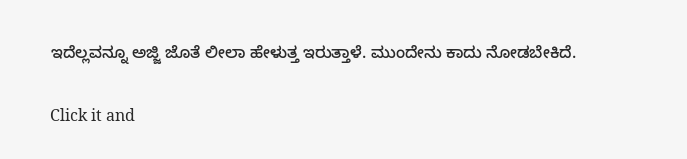ಇದೆಲ್ಲವನ್ನೂ ಅಜ್ಜಿ ಜೊತೆ ಲೀಲಾ ಹೇಳುತ್ತ ಇರುತ್ತಾಳೆ. ಮುಂದೇನು ಕಾದು ನೋಡಬೇಕಿದೆ.


Click it and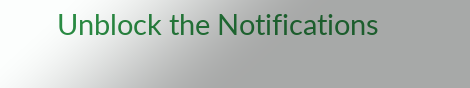Unblock the Notifications